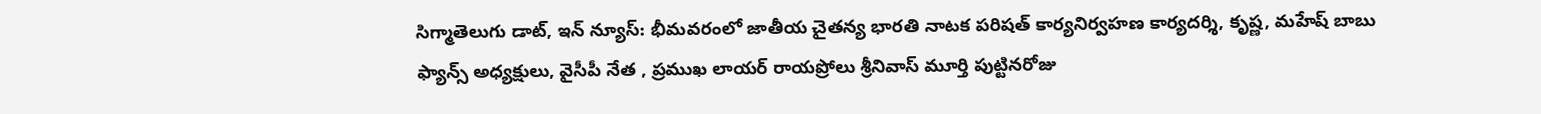సిగ్మాతెలుగు డాట్, ఇన్ న్యూస్: భీమవరంలో జాతీయ చైతన్య భారతి నాటక పరిషత్ కార్యనిర్వహణ కార్యదర్శి, కృష్ణ, మహేష్ బాబు ఫ్యాన్స్ అధ్యక్షులు, వైసీపీ నేత , ప్రముఖ లాయర్ రాయప్రోలు శ్రీనివాస్ మూర్తి పుట్టినరోజు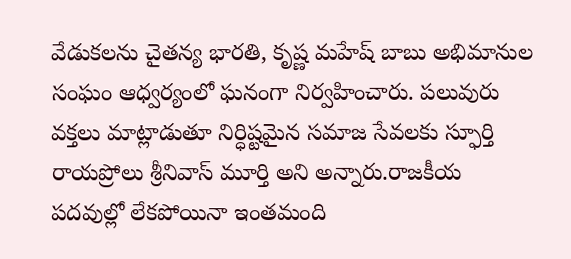వేడుకలను చైతన్య భారతి, కృష్ణ మహేష్ బాబు అభిమానుల సంఘం ఆధ్వర్యంలో ఘనంగా నిర్వహించారు. పలువురు వక్తలు మాట్లాడుతూ నిర్ధిష్టమైన సమాజ సేవలకు స్ఫూర్తి రాయప్రోలు శ్రీనివాస్ మూర్తి అని అన్నారు.రాజకీయ పదవుల్లో లేకపోయినా ఇంతమంది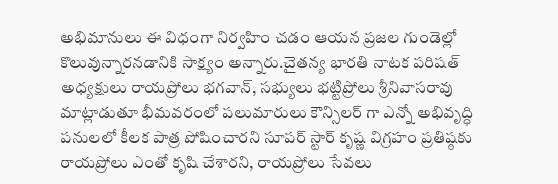అభిమానులు ఈ విధంగా నిర్వహిం చడం ఆయన ప్రజల గుండెల్లో కొలువున్నారనడానికి సాక్ష్యం అన్నారు.చైతన్య భారతి నాటక పరిషత్ అధ్యక్షులు రాయప్రోలు భగవాన్, సభ్యులు భట్టిప్రోలు శ్రీనివాసరావు మాట్లాడుతూ భీమవరంలో పలుమారులు కౌన్సిలర్ గా ఎన్నో అభివృద్ధి పనులలో కీలక పాత్ర పోషించారని సూపర్ స్టార్ కృష్ణ విగ్రహం ప్రతిష్ఠకు రాయప్రోలు ఎంతో కృషి చేశారని, రాయప్రోలు సేవలు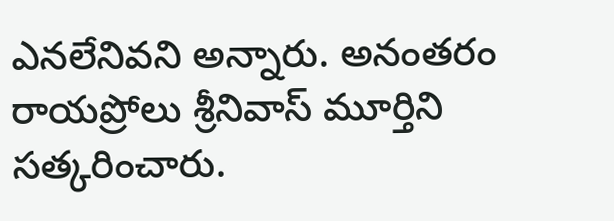ఎనలేనివని అన్నారు. అనంతరం రాయప్రోలు శ్రీనివాస్ మూర్తిని సత్కరించారు.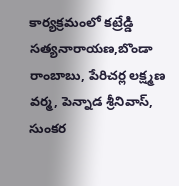కార్యక్రమంలో కట్రేడ్డి సత్యనారాయణ,బొండా రాంబాబు, పేరిచర్ల లక్ష్మణ వర్మ, పెన్నాడ శ్రీనివాస్, సుంకర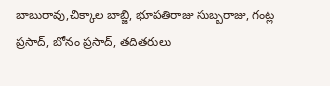బాబురావు,చిక్కాల బాబ్జి, భూపతిరాజు సుబ్బరాజు, గంట్ల ప్రసాద్, బోనం ప్రసాద్, తదితరులు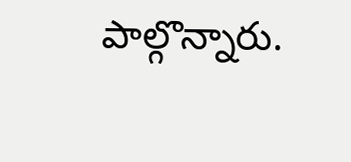పాల్గొన్నారు.